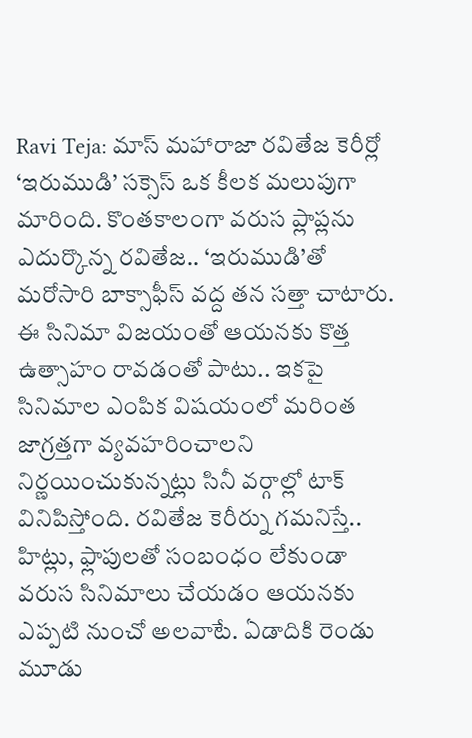Ravi Teja: మాస్ మహారాజా రవితేజ కెరీర్లో ‘ఇరుముడి’ సక్సెస్ ఒక కీలక మలుపుగా మారింది. కొంతకాలంగా వరుస ప్లాప్లను ఎదుర్కొన్న రవితేజ.. ‘ఇరుముడి’తో మరోసారి బాక్సాఫీస్ వద్ద తన సత్తా చాటారు. ఈ సినిమా విజయంతో ఆయనకు కొత్త ఉత్సాహం రావడంతో పాటు.. ఇకపై సినిమాల ఎంపిక విషయంలో మరింత జాగ్రత్తగా వ్యవహరించాలని నిర్ణయించుకున్నట్లు సినీ వర్గాల్లో టాక్ వినిపిస్తోంది. రవితేజ కెరీర్ను గమనిస్తే.. హిట్లు, ఫ్లాపులతో సంబంధం లేకుండా వరుస సినిమాలు చేయడం ఆయనకు ఎప్పటి నుంచో అలవాటే. ఏడాదికి రెండు మూడు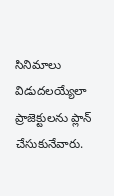సినిమాలు విడుదలయ్యేలా ప్రాజెక్టులను ప్లాన్ చేసుకునేవారు.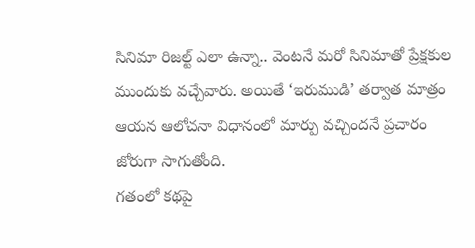సినిమా రిజల్ట్ ఎలా ఉన్నా.. వెంటనే మరో సినిమాతో ప్రేక్షకుల ముందుకు వచ్చేవారు. అయితే ‘ఇరుముడి’ తర్వాత మాత్రం ఆయన ఆలోచనా విధానంలో మార్పు వచ్చిందనే ప్రచారం జోరుగా సాగుతోంది.
గతంలో కథపై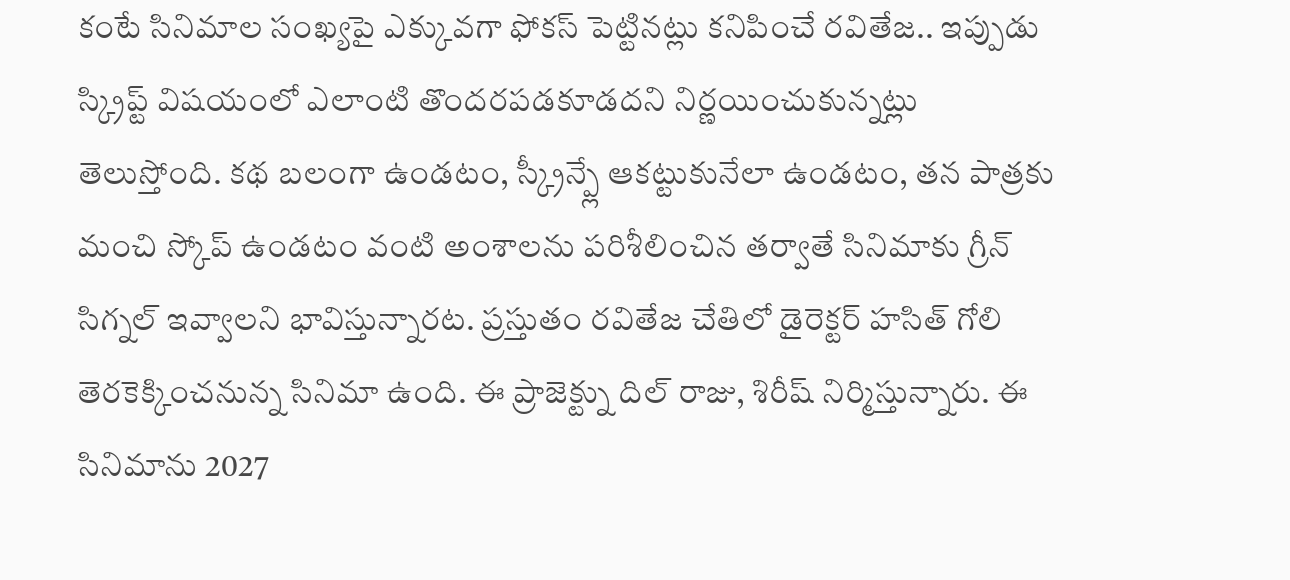కంటే సినిమాల సంఖ్యపై ఎక్కువగా ఫోకస్ పెట్టినట్లు కనిపించే రవితేజ.. ఇప్పుడు స్క్రిప్ట్ విషయంలో ఎలాంటి తొందరపడకూడదని నిర్ణయించుకున్నట్లు తెలుస్తోంది. కథ బలంగా ఉండటం, స్క్రీన్ప్లే ఆకట్టుకునేలా ఉండటం, తన పాత్రకు మంచి స్కోప్ ఉండటం వంటి అంశాలను పరిశీలించిన తర్వాతే సినిమాకు గ్రీన్ సిగ్నల్ ఇవ్వాలని భావిస్తున్నారట. ప్రస్తుతం రవితేజ చేతిలో డైరెక్టర్ హసిత్ గోలి తెరకెక్కించనున్న సినిమా ఉంది. ఈ ప్రాజెక్ట్ను దిల్ రాజు, శిరీష్ నిర్మిస్తున్నారు. ఈ సినిమాను 2027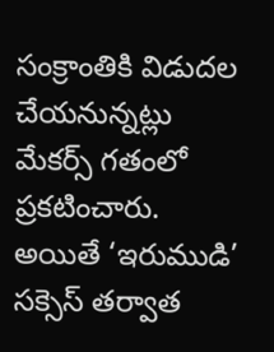సంక్రాంతికి విడుదల చేయనున్నట్లు మేకర్స్ గతంలో ప్రకటించారు. అయితే ‘ఇరుముడి’ సక్సెస్ తర్వాత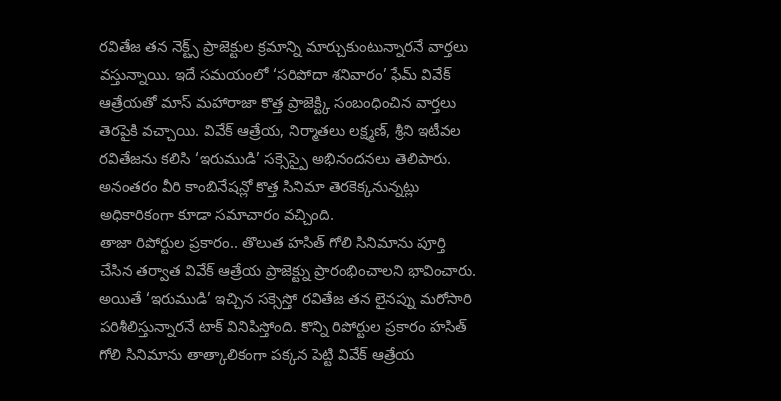రవితేజ తన నెక్ట్స్ ప్రాజెక్టుల క్రమాన్ని మార్చుకుంటున్నారనే వార్తలు వస్తున్నాయి. ఇదే సమయంలో ‘సరిపోదా శనివారం’ ఫేమ్ వివేక్ ఆత్రేయతో మాస్ మహారాజా కొత్త ప్రాజెక్ట్కి సంబంధించిన వార్తలు తెరపైకి వచ్చాయి. వివేక్ ఆత్రేయ, నిర్మాతలు లక్ష్మణ్, శ్రీని ఇటీవల రవితేజను కలిసి ‘ఇరుముడి’ సక్సెస్పై అభినందనలు తెలిపారు. అనంతరం వీరి కాంబినేషన్లో కొత్త సినిమా తెరకెక్కనున్నట్లు అధికారికంగా కూడా సమాచారం వచ్చింది.
తాజా రిపోర్టుల ప్రకారం.. తొలుత హసిత్ గోలి సినిమాను పూర్తి చేసిన తర్వాత వివేక్ ఆత్రేయ ప్రాజెక్ట్ను ప్రారంభించాలని భావించారు. అయితే ‘ఇరుముడి’ ఇచ్చిన సక్సెస్తో రవితేజ తన లైనప్ను మరోసారి పరిశీలిస్తున్నారనే టాక్ వినిపిస్తోంది. కొన్ని రిపోర్టుల ప్రకారం హసిత్ గోలి సినిమాను తాత్కాలికంగా పక్కన పెట్టి వివేక్ ఆత్రేయ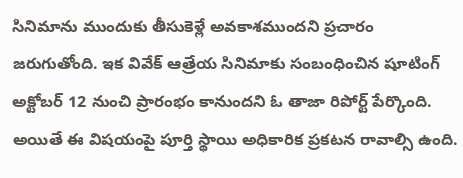సినిమాను ముందుకు తీసుకెళ్లే అవకాశముందని ప్రచారం జరుగుతోంది. ఇక వివేక్ ఆత్రేయ సినిమాకు సంబంధించిన షూటింగ్ అక్టోబర్ 12 నుంచి ప్రారంభం కానుందని ఓ తాజా రిపోర్ట్ పేర్కొంది. అయితే ఈ విషయంపై పూర్తి స్థాయి అధికారిక ప్రకటన రావాల్సి ఉంది.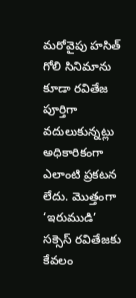మరోవైపు హసిత్ గోలి సినిమాను కూడా రవితేజ పూర్తిగా వదులుకున్నట్లు అధికారికంగా ఎలాంటి ప్రకటన లేదు. మొత్తంగా ‘ఇరుముడి’ సక్సెస్ రవితేజకు కేవలం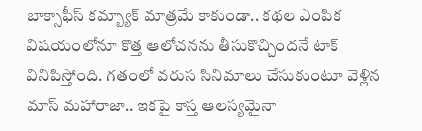బాక్సాఫీస్ కమ్బ్యాక్ మాత్రమే కాకుండా.. కథల ఎంపిక విషయంలోనూ కొత్త ఆలోచనను తీసుకొచ్చిందనే టాక్ వినిపిస్తోంది. గతంలో వరుస సినిమాలు చేసుకుంటూ వెళ్లిన మాస్ మహారాజా.. ఇకపై కాస్త ఆలస్యమైనా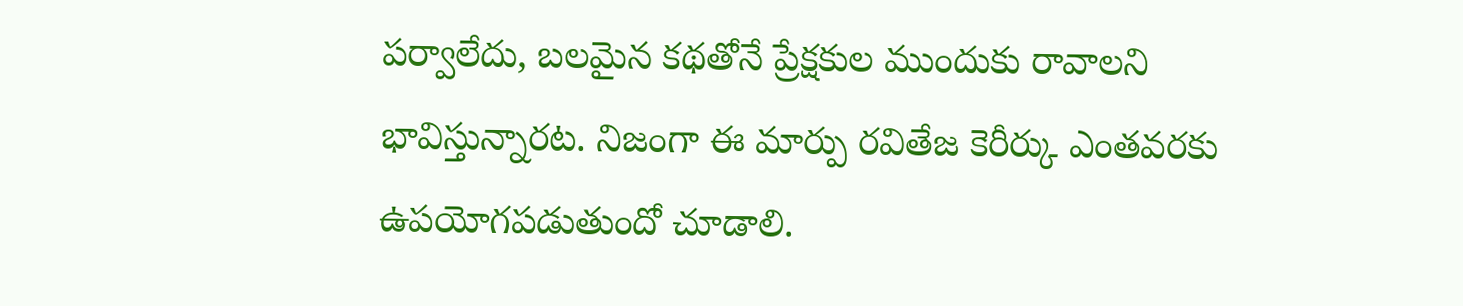పర్వాలేదు, బలమైన కథతోనే ప్రేక్షకుల ముందుకు రావాలని భావిస్తున్నారట. నిజంగా ఈ మార్పు రవితేజ కెరీర్కు ఎంతవరకు ఉపయోగపడుతుందో చూడాలి.